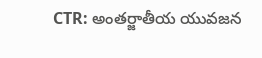CTR: అంతర్జాతీయ యువజన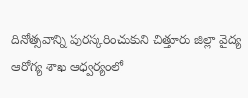దినోత్సవాన్ని పురస్కరించుకుని చిత్తూరు జిల్లా వైద్య ఆరోగ్య శాఖ ఆధ్వర్యంలో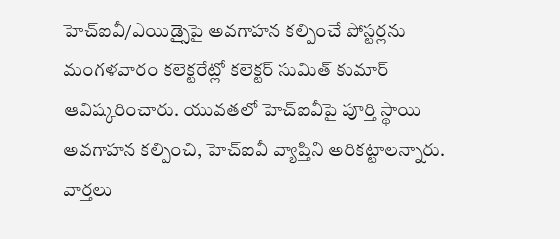హెచ్ఐవీ/ఎయిడ్సైపై అవగాహన కల్పించే పోస్టర్లను మంగళవారం కలెక్టరేట్లో కలెక్టర్ సుమిత్ కుమార్ ఆవిష్కరించారు. యువతలో హెచ్ఐవీపై పూర్తి స్థాయి అవగాహన కల్పించి, హెచ్ఐవీ వ్యాప్తిని అరికట్టాలన్నారు.
వార్తలు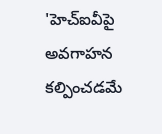'హెచ్ఐవీపై అవగాహన కల్పించడమే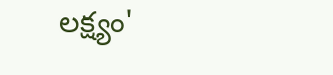లక్ష్యం'